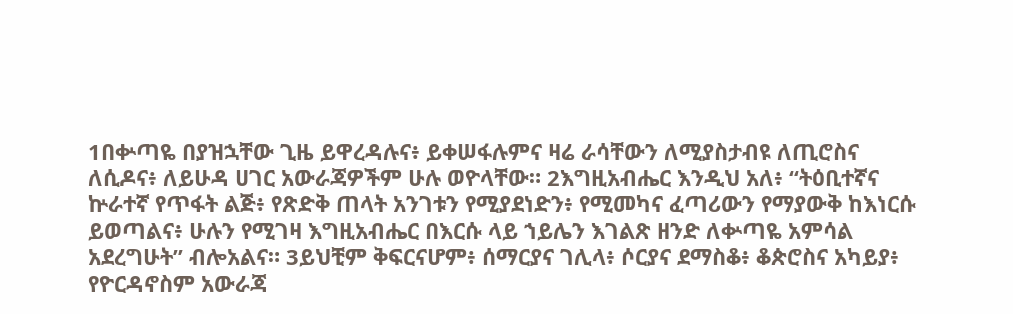1በቍጣዬ በያዝኋቸው ጊዜ ይዋረዳሉና፥ ይቀሠፋሉምና ዛሬ ራሳቸውን ለሚያስታብዩ ለጢሮስና ለሲዶና፥ ለይሁዳ ሀገር አውራጃዎችም ሁሉ ወዮላቸው። 2እግዚአብሔር እንዲህ አለ፥ “ትዕቢተኛና ኵራተኛ የጥፋት ልጅ፥ የጽድቅ ጠላት አንገቱን የሚያደነድን፥ የሚመካና ፈጣሪውን የማያውቅ ከእነርሱ ይወጣልና፥ ሁሉን የሚገዛ እግዚአብሔር በእርሱ ላይ ኀይሌን እገልጽ ዘንድ ለቍጣዬ አምሳል አደረግሁት” ብሎአልና። 3ይህቺም ቅፍርናሆም፥ ሰማርያና ገሊላ፥ ሶርያና ደማስቆ፥ ቆጵሮስና አካይያ፥ የዮርዳኖስም አውራጃ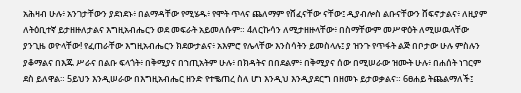አሕዛብ ሁሉ፥ አንገታቸውን ያደነደኑ፥ በልማዳቸው የሚሄዱ፥ የሞት ጥላና ጨለማም የሸፈናቸው ናቸው፤ ዲያብሎስ ልቡናቸውን ሸፍኖታልና፥ ለዚያም ለትዕቢተኛ ይታዘዙለታልና እግዚአብሔርን ወደ መፍራት አይመለሱም። 4ለርኩሳን ለሚታዘዙላቸው፥ በስማቸውም መሥዋዕት ለሚሠዉላቸው ያንጊዜ ወዮላቸው! የፈጠራቸው እግዚአብሔርን ክደውታልና፥ አእምሮ የሌላቸው እንስሳትን ይመስላሉ፤ ያ ዝንጉ የጥፋት ልጅ በቦታው ሁሉ ምስሉን ያቆማልና በእጁ ሥራና በልቡ ፍላጎት፥ በቅሚያና በኀጢአትም ሁሉ፥ በክዳትና በበደልም፥ በቅሚያና ሰው በሚሠራው ዝሙት ሁሉ፥ በሐሰት ነገርም ደስ ይለዋል። 5ይህን እንዲሠራው በእግዚአብሔር ዘንድ የተቈጠረ ስለ ሆነ እንዲህ እንዲያደርግ በዘመኑ ይታወቃልና። 6ፀሐይ ትጨልማለች፤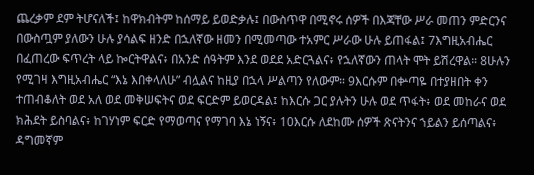ጨረቃም ደም ትሆናለች፤ ከዋክብትም ከሰማይ ይወድቃሉ፤ በውስጥዋ በሚኖሩ ሰዎች በእጃቸው ሥራ መጠን ምድርንና በውስጧም ያለውን ሁሉ ያሳልፍ ዘንድ በኋለኛው ዘመን በሚመጣው ተአምር ሥራው ሁሉ ይጠፋል፤ 7እግዚአብሔር በፈጠረው ፍጥረት ላይ ኰርትዋልና፥ በአንድ ሰዓትም እንደ ወደደ አድርጓልና፥ የኋለኛውን ጠላት ሞት ይሽረዋል። 8ሁሉን የሚገዛ እግዚአብሔር “እኔ እበቀላለሁ” ብሏልና ከዚያ በኋላ ሥልጣን የለውም። 9እርሱም በቍጣዬ በተያዘበት ቀን ተጠብቆለት ወደ አለ ወደ መቅሠፍትና ወደ ፍርድም ይወርዳል፤ ከእርሱ ጋር ያሉትን ሁሉ ወደ ጥፋት፥ ወደ መከራና ወደ ክሕደት ይስባልና፥ ከገሃነም ፍርድ የማወጣና የማገባ እኔ ነኝና፥ 10እርሱ ለደከሙ ሰዎች ጽናትንና ኀይልን ይሰጣልና፥ ዳግመኛም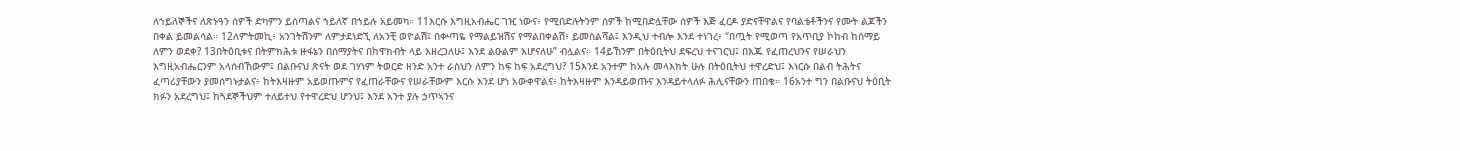ለኀይለኞችና ለጽኑዓን ሰዎች ድካምን ይሰጣልና ኀይለኛ በኀይሉ አይመካ። 11እርሱ እግዚአብሔር ገዢ ነውና፥ የሚበድሉትንም ሰዎች ከሚበድሏቸው ሰዎች እጅ ፈርዶ ያድናቸዋልና የባልቴቶችንና የሙት ልጆችን በቀል ይመልሳል። 12ለምትመኪ፥ አንገትሽንም ለምታደነድኚ ለአንቺ ወዮልሽ፤ በቍጣዬ የማልይዝሽና የማልበቀልሽ፥ ይመስልሻል፤ እንዲህ ተብሎ እንደ ተነገረ፥ “በጧት የሚወጣ የአጥቢያ ኮከብ ከሰማይ ለምን ወደቀ? 13በትዕቢቱና በትምክሕቱ ዙፋኔን በሰማያትና በከዋክብት ላይ እዘረጋለሁ፤ እንደ ልዑልም እሆናለሁ” ብሏልና። 14ይኸንም በትዕቢትህ ደፍረህ ተናገርህ፤ በእጁ የፈጠረህንና የሠራህን እግዚአብሔርንም አላሰብኸውም፤ በልቡናህ ጽናት ወደ ገሃነም ትወርድ ዘንድ አንተ ራስህን ለምን ከፍ ከፍ አደረግህ? 15እንደ አንተም ከአሉ መላእክት ሁሉ በትዕቢትህ ተዋረድህ፤ እነርሱ በልብ ትሕትና ፈጣሪያቸውን ያመሰግኑታልና፥ ከትእዛዙም አይወጡምና የፈጠራቸውና የሠራቸውም እርሱ እንደ ሆነ አውቀዋልና፥ ከትእዛዙም እንዳይወጡና እንዳይተላለፉ ሕሊናቸውን ጠበቁ። 16አንተ ግን በልቡናህ ትዕቢት ክፉን አደረግህ፤ ከጓደኞችህም ተለይተህ የተዋረድህ ሆንህ፤ እንደ አንተ ያሉ ኃጥኣንና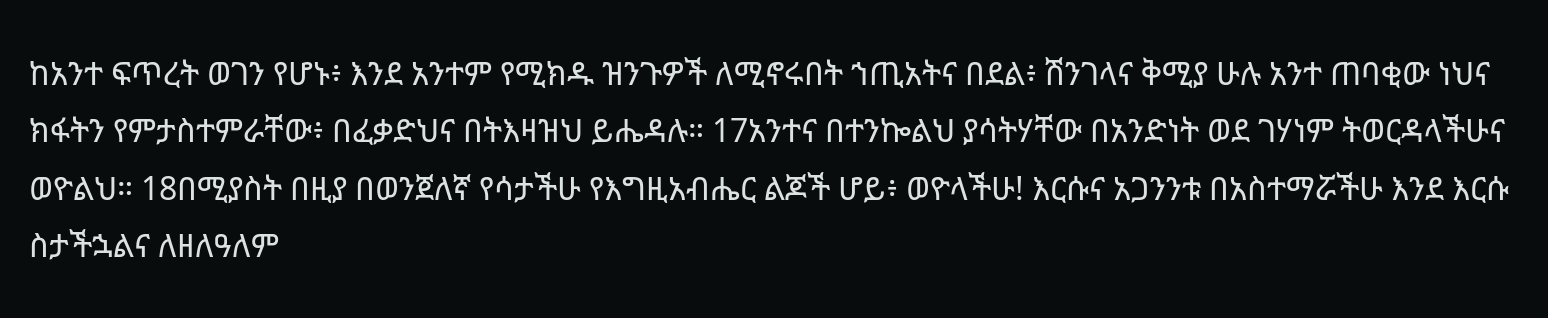ከአንተ ፍጥረት ወገን የሆኑ፥ እንደ አንተም የሚክዱ ዝንጉዎች ለሚኖሩበት ኀጢአትና በደል፥ ሽንገላና ቅሚያ ሁሉ አንተ ጠባቂው ነህና ክፋትን የምታስተምራቸው፥ በፈቃድህና በትእዛዝህ ይሔዳሉ። 17አንተና በተንኰልህ ያሳትሃቸው በአንድነት ወደ ገሃነም ትወርዳላችሁና ወዮልህ። 18በሚያስት በዚያ በወንጀለኛ የሳታችሁ የእግዚአብሔር ልጆች ሆይ፥ ወዮላችሁ! እርሱና አጋንንቱ በአስተማሯችሁ እንደ እርሱ ስታችኋልና ለዘለዓለም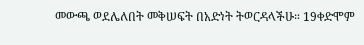መውጫ ወደሌለበት መቅሠፍት በአድነት ትወርዳላችሁ። 19ቀድሞም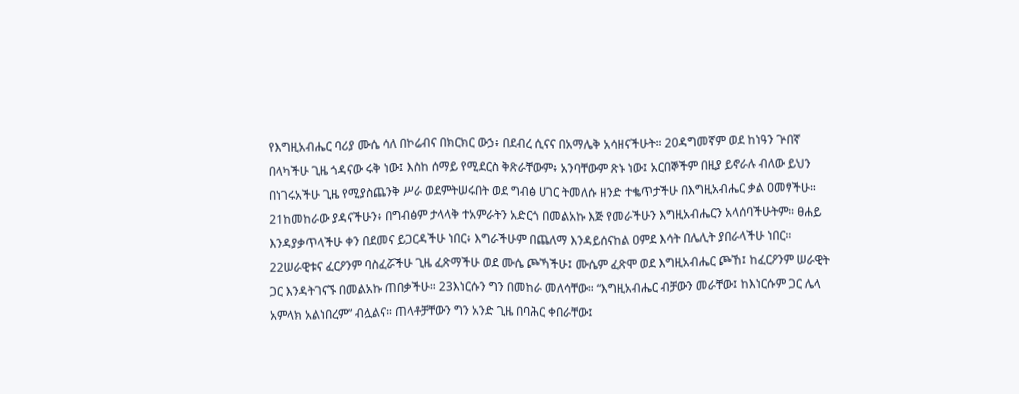የእግዚአብሔር ባሪያ ሙሴ ሳለ በኮሬብና በክርክር ውኃ፥ በደብረ ሲናና በአማሌቅ አሳዘናችሁት። 20ዳግመኛም ወደ ከነዓን ጕበኛ በላካችሁ ጊዜ ጎዳናው ሩቅ ነው፤ እስከ ሰማይ የሚደርስ ቅጽራቸውም፥ አንባቸውም ጽኑ ነው፤ አርበኞችም በዚያ ይኖራሉ ብለው ይህን በነገሩአችሁ ጊዜ የሚያስጨንቅ ሥራ ወደምትሠሩበት ወደ ግብፅ ሀገር ትመለሱ ዘንድ ተቈጥታችሁ በእግዚአብሔር ቃል ዐመፃችሁ። 21ከመከራው ያዳናችሁን፥ በግብፅም ታላላቅ ተአምራትን አድርጎ በመልአኩ እጅ የመራችሁን እግዚአብሔርን አላሰባችሁትም። ፀሐይ እንዳያቃጥላችሁ ቀን በደመና ይጋርዳችሁ ነበር፥ እግራችሁም በጨለማ እንዳይሰናከል ዐምደ እሳት በሌሊት ያበራላችሁ ነበር። 22ሠራዊቱና ፈርዖንም ባስፈሯችሁ ጊዜ ፈጽማችሁ ወደ ሙሴ ጮኻችሁ፤ ሙሴም ፈጽሞ ወደ እግዚአብሔር ጮኸ፤ ከፈርዖንም ሠራዊት ጋር እንዳትገናኙ በመልአኩ ጠበቃችሁ። 23እነርሱን ግን በመከራ መለሳቸው። “እግዚአብሔር ብቻውን መራቸው፤ ከእነርሱም ጋር ሌላ አምላክ አልነበረም” ብሏልና። ጠላቶቻቸውን ግን አንድ ጊዜ በባሕር ቀበራቸው፤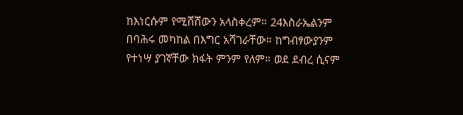ከእነርሱም የሚሸሸውን አላስቀረም። 24እስራኤልንም በባሕሩ መካከል በእግር አሻገራቸው። ከግብፃውያንም የተነሣ ያገኛቸው ክፋት ምንም የለም። ወደ ደብረ ሲናም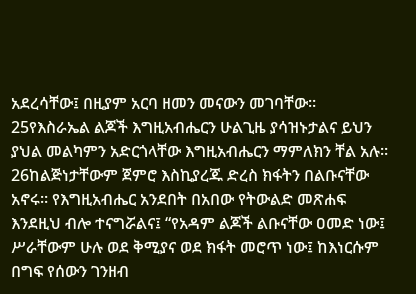አደረሳቸው፤ በዚያም አርባ ዘመን መናውን መገባቸው። 25የእስራኤል ልጆች እግዚአብሔርን ሁልጊዜ ያሳዝኑታልና ይህን ያህል መልካምን አድርጎላቸው እግዚአብሔርን ማምለክን ቸል አሉ። 26ከልጅነታቸውም ጀምሮ እስኪያረጁ ድረስ ክፋትን በልቡናቸው አኖሩ። የእግዚአብሔር አንደበት በአበው የትውልድ መጽሐፍ እንደዚህ ብሎ ተናግሯልና፤ “የአዳም ልጆች ልቡናቸው ዐመድ ነው፤ ሥራቸውም ሁሉ ወደ ቅሚያና ወደ ክፋት መሮጥ ነው፤ ከእነርሱም በግፍ የሰውን ገንዘብ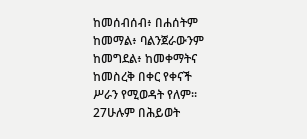ከመሰብሰብ፥ በሐሰትም ከመማል፥ ባልንጀራውንም ከመግደል፥ ከመቀማትና ከመስረቅ በቀር የቀናች ሥራን የሚወዳት የለም። 27ሁሉም በሕይወት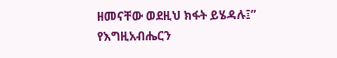ዘመናቸው ወደዚህ ክፋት ይሄዳሉ፤” የእግዚአብሔርን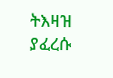ትእዛዝ ያፈረሱ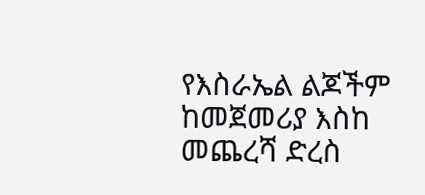የእስራኤል ልጆችም ከመጀመሪያ እስከ መጨረሻ ድረስ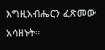እግዚአብሔርን ፈጽመው አሳዘኑት።